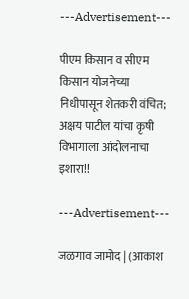---Advertisement---

पीएम किसान व सीएम किसान योजनेच्या निधीपासून शेतकरी वंचित; अक्षय पाटील यांचा कृषी विभागाला आंदोलनाचा इशारा!!

---Advertisement---

जळगाव जामोद | (आकाश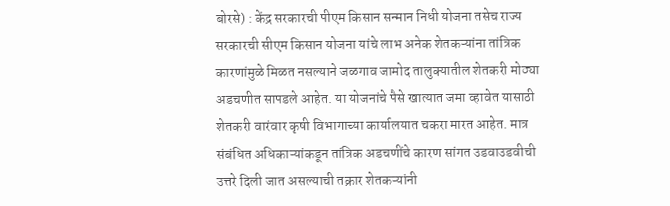बोरसे) : केंद्र सरकारची पीएम किसान सन्मान निधी योजना तसेच राज्य सरकारची सीएम किसान योजना यांचे लाभ अनेक शेतकऱ्यांना तांत्रिक कारणांमुळे मिळत नसल्याने जळगाव जामोद तालुक्यातील शेतकरी मोठ्या अडचणीत सापडले आहेत. या योजनांचे पैसे खात्यात जमा व्हावेत यासाठी शेतकरी वारंवार कृषी विभागाच्या कार्यालयात चकरा मारत आहेत. मात्र संबंधित अधिकाऱ्यांकडून तांत्रिक अडचणींचे कारण सांगत उडवाउडवीची उत्तरे दिली जात असल्याची तक्रार शेतकऱ्यांनी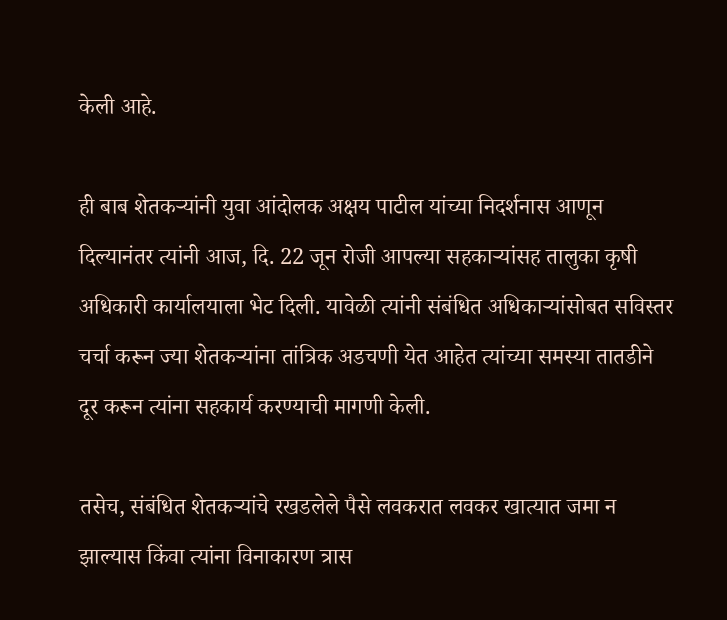केली आहे.

ही बाब शेतकऱ्यांनी युवा आंदोलक अक्षय पाटील यांच्या निदर्शनास आणून दिल्यानंतर त्यांनी आज, दि. 22 जून रोजी आपल्या सहकाऱ्यांसह तालुका कृषी अधिकारी कार्यालयाला भेट दिली. यावेळी त्यांनी संबंधित अधिकाऱ्यांसोबत सविस्तर चर्चा करून ज्या शेतकऱ्यांना तांत्रिक अडचणी येत आहेत त्यांच्या समस्या तातडीने दूर करून त्यांना सहकार्य करण्याची मागणी केली.

तसेच, संबंधित शेतकऱ्यांचे रखडलेले पैसे लवकरात लवकर खात्यात जमा न झाल्यास किंवा त्यांना विनाकारण त्रास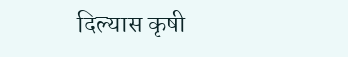दिल्यास कृषी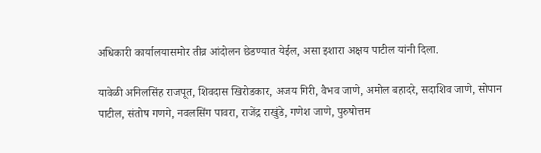अधिकारी कार्यालयासमोर तीव्र आंदोलन छेडण्यात येईल, असा इशारा अक्षय पाटील यांनी दिला.

यावेळी अनिलसिंह राजपूत, शिवदास खिरोडकार, अजय गिरी, वैभव जाणे, अमोल बहादरे, सदाशिव जाणे, सोपान पाटील, संतोष गणगे, नवलसिंग पावरा, राजेंद्र राखुंडे, गणेश जाणे, पुरुषोत्तम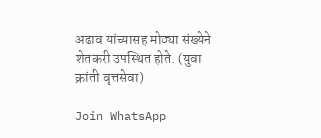अढाव यांच्यासह मोठ्या संख्येने शेतकरी उपस्थित होते. (युवा क्रांती वृत्तसेवा)

Join WhatsApp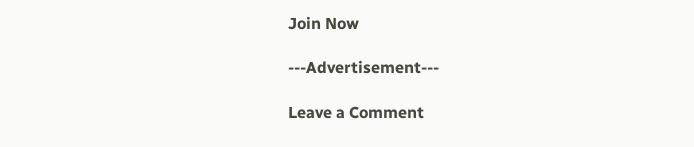Join Now

---Advertisement---

Leave a Comment